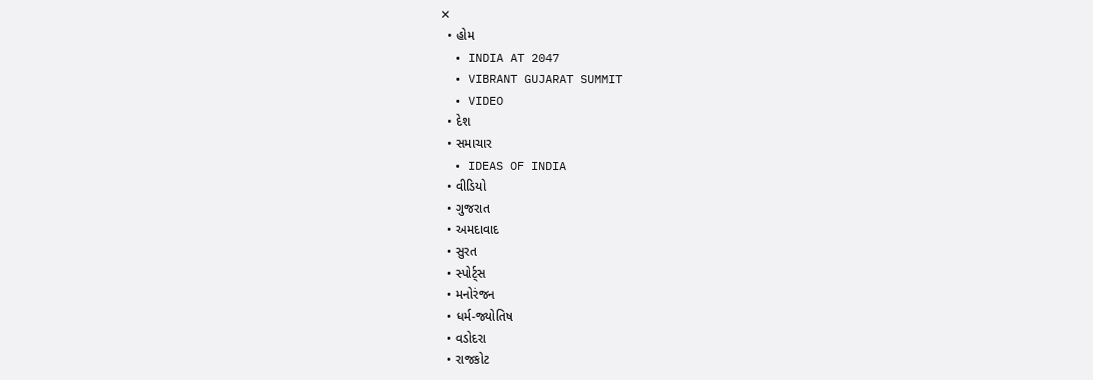✕
  • હોમ
  • INDIA AT 2047
  • VIBRANT GUJARAT SUMMIT
  • VIDEO
  • દેશ
  • સમાચાર
  • IDEAS OF INDIA
  • વીડિયો
  • ગુજરાત
  • અમદાવાદ
  • સુરત
  • સ્પોર્ટ્સ
  • મનોરંજન
  • ધર્મ-જ્યોતિષ
  • વડોદરા
  • રાજકોટ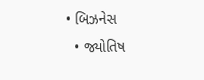• બિઝનેસ
  • જ્યોતિષ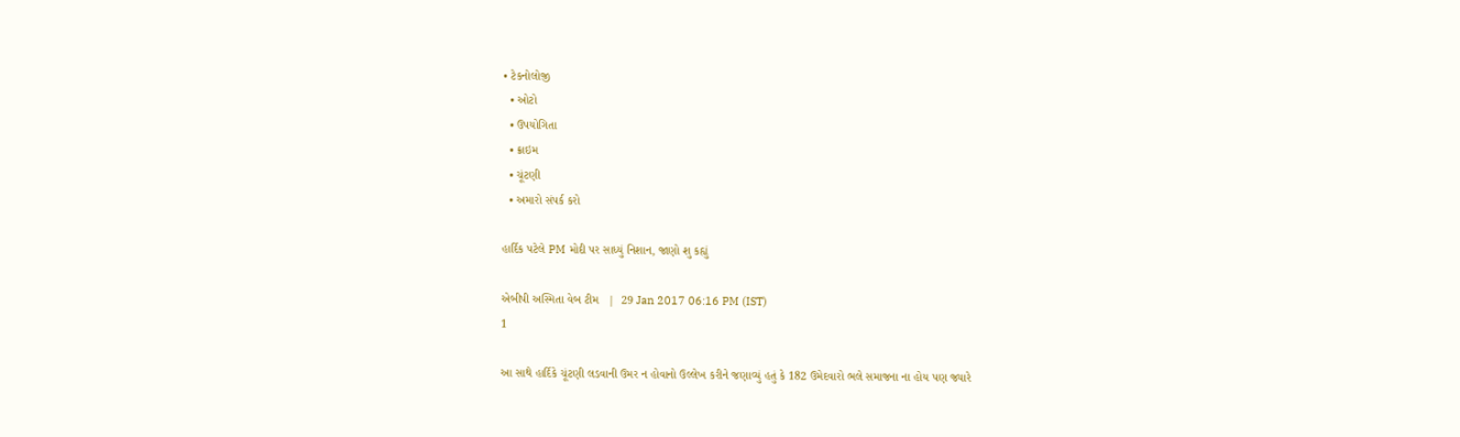• ટેકનોલોજી
  • ઓટો
  • ઉપયોગિતા
  • ક્રાઇમ
  • ચૂંટણી
  • અમારો સંપર્ક કરો

હાર્દિક પટેલે PM મોદી પર સાધ્યું નિશાન, જાણો શુ કહ્યું

એબીપી અસ્મિતા વેબ ટીમ   |  29 Jan 2017 06:16 PM (IST)
1

આ સાથે હાર્દિકે ચૂંટણી લડવાની ઉમર ન હોવાનો ઉલ્લેખ કરીને જણાવ્યું હતું કે 182 ઉમેદવારો ભલે સમાજના ના હોય પણ જ્યારે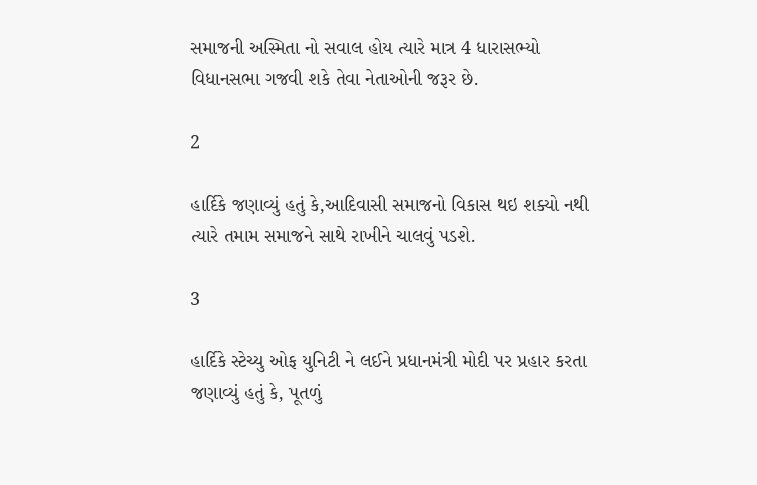સમાજની અસ્મિતા નો સવાલ હોય ત્યારે માત્ર 4 ધારાસભ્યો વિધાનસભા ગજવી શકે તેવા નેતાઓની જરૂર છે.

2

હાર્દિકે જણાવ્યું હતું કે,આદિવાસી સમાજનો વિકાસ થઇ શક્યો નથી ત્યારે તમામ સમાજને સાથે રાખીને ચાલવું પડશે.

3

હાર્દિકે સ્ટેચ્યુ ઓફ યુનિટી ને લઈને પ્રધાનમંત્રી મોદી પર પ્રહાર કરતા જણાવ્યું હતું કે, પૂતળું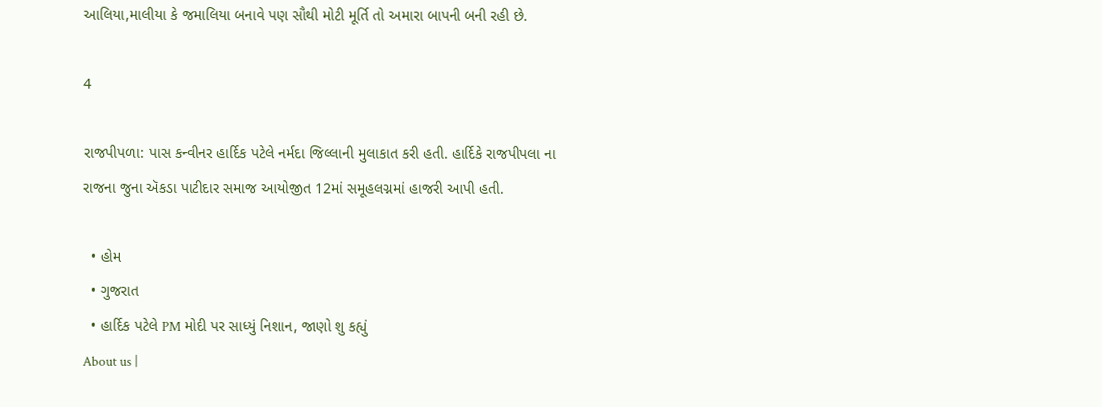આલિયા,માલીયા કે જમાલિયા બનાવે પણ સૌથી મોટી મૂર્તિ તો અમારા બાપની બની રહી છે.

4

રાજપીપળા: પાસ કન્વીનર હાર્દિક પટેલે નર્મદા જિલ્લાની મુલાકાત કરી હતી. હાર્દિકે રાજપીપલા ના રાજના જુના ઍકડા પાટીદાર સમાજ આયોજીત 12માં સમૂહલગ્નમાં હાજરી આપી હતી.

  • હોમ
  • ગુજરાત
  • હાર્દિક પટેલે PM મોદી પર સાધ્યું નિશાન, જાણો શુ કહ્યું
About us |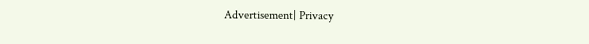Advertisement| Privacy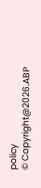policy
© Copyright@2026.ABP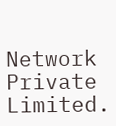Network Private Limited.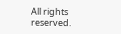All rights reserved.